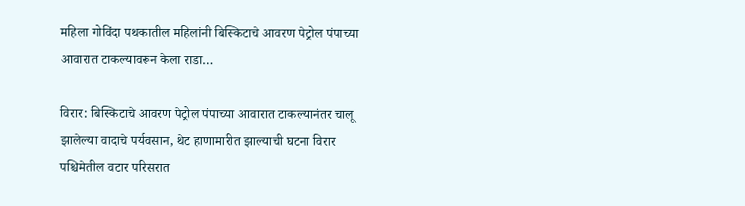महिला गोविंदा पथकातील महिलांनी बिस्किटाचे आवरण पेट्रोल पंपाच्या आवारात टाकल्यावरून केला राडा…

विरार: बिस्किटाचे आवरण पेट्रोल पंपाच्या आवारात टाकल्यानंतर चालू झालेल्या वादाचे पर्यवसान, थेट हाणामारीत झाल्याची घटना विरार पश्चिमेतील वटार परिसरात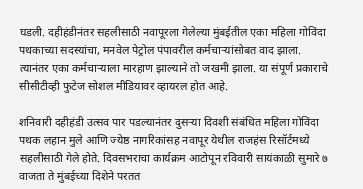घडली. दहीहंडीनंतर सहलीसाठी नवापूरला गेलेल्या मुंबईतील एका महिला गोविंदा पथकाच्या सदस्यांचा, मनवेल पेट्रोल पंपावरील कर्मचाऱ्यांसोबत वाद झाला. त्यानंतर एका कर्मचाऱ्याला मारहाण झाल्याने तो जखमी झाला. या संपूर्ण प्रकाराचे सीसीटीव्ही फुटेज सोशल मीडियावर व्हायरल होत आहे.

शनिवारी दहीहंडी उत्सव पार पडल्यानंतर दुसऱ्या दिवशी संबंधित महिला गोविंदा पथक लहान मुले आणि ज्येष्ठ नागरिकांसह नवापूर येथील राजहंस रिसॉर्टमध्ये सहलीसाठी गेले होते. दिवसभराचा कार्यक्रम आटोपून रविवारी सायंकाळी सुमारे ७ वाजता ते मुंबईच्या दिशेने परतत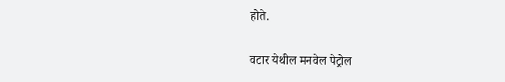होते.

वटार येथील मनवेल पेट्रोल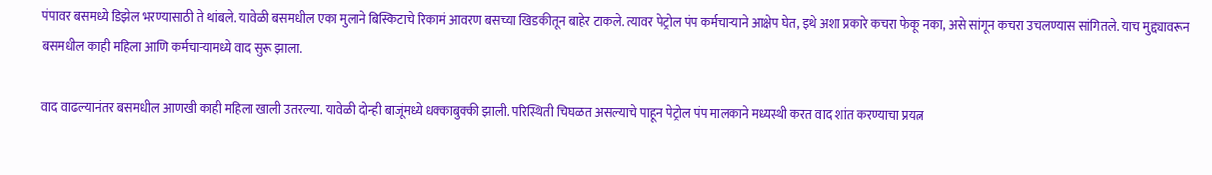पंपावर बसमध्ये डिझेल भरण्यासाठी ते थांबले. यावेळी बसमधील एका मुलाने बिस्किटाचे रिकामं आवरण बसच्या खिडकीतून बाहेर टाकले. त्यावर पेट्रोल पंप कर्मचाऱ्याने आक्षेप घेत, इथे अशा प्रकारे कचरा फेकू नका, असे सांगून कचरा उचलण्यास सांगितले. याच मुद्द्यावरून बसमधील काही महिला आणि कर्मचाऱ्यामध्ये वाद सुरू झाला.

वाद वाढल्यानंतर बसमधील आणखी काही महिला खाली उतरल्या. यावेळी दोन्ही बाजूंमध्ये धक्काबुक्की झाली. परिस्थिती चिघळत असल्याचे पाहून पेट्रोल पंप मालकाने मध्यस्थी करत वाद शांत करण्याचा प्रयत्न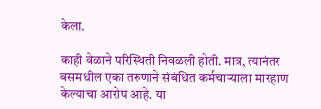केला.

काही वेळाने परिस्थिती निवळली होती. मात्र, त्यानंतर बसमधील एका तरुणाने संबंधित कर्मचाऱ्याला मारहाण केल्याचा आरोप आहे. या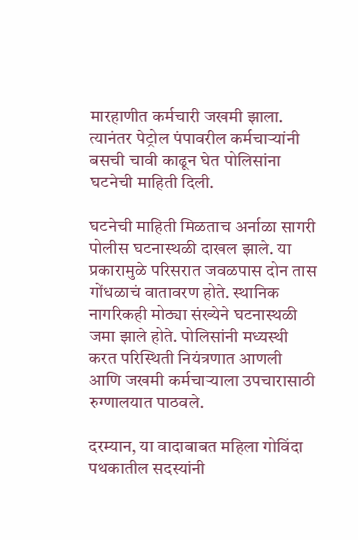मारहाणीत कर्मचारी जखमी झाला. त्यानंतर पेट्रोल पंपावरील कर्मचाऱ्यांनी बसची चावी काढून घेत पोलिसांना घटनेची माहिती दिली.

घटनेची माहिती मिळताच अर्नाळा सागरी पोलीस घटनास्थळी दाखल झाले. या प्रकारामुळे परिसरात जवळपास दोन तास गोंधळाचं वातावरण होते. स्थानिक नागरिकही मोठ्या संख्येने घटनास्थळी जमा झाले होते. पोलिसांनी मध्यस्थी करत परिस्थिती नियंत्रणात आणली आणि जखमी कर्मचाऱ्याला उपचारासाठी रुग्णालयात पाठवले.

दरम्यान, या वादाबाबत महिला गोविंदा पथकातील सदस्यांनी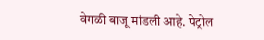वेगळी बाजू मांडली आहे. पेट्रोल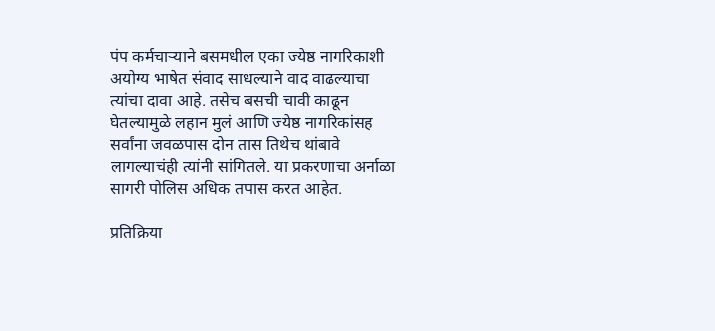पंप कर्मचाऱ्याने बसमधील एका ज्येष्ठ नागरिकाशी अयोग्य भाषेत संवाद साधल्याने वाद वाढल्याचा त्यांचा दावा आहे. तसेच बसची चावी काढून घेतल्यामुळे लहान मुलं आणि ज्येष्ठ नागरिकांसह सर्वांना जवळपास दोन तास तिथेच थांबावे लागल्याचंही त्यांनी सांगितले. या प्रकरणाचा अर्नाळा सागरी पोलिस अधिक तपास करत आहेत.

प्रतिक्रिया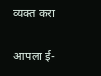व्यक्त करा

आपला ई-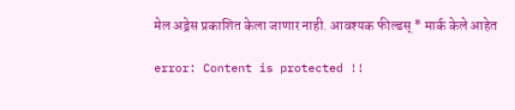मेल अड्रेस प्रकाशित केला जाणार नाही. आवश्यक फील्डस् * मार्क केले आहेत

error: Content is protected !!